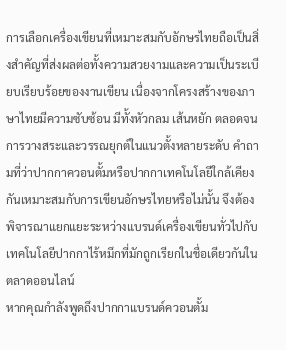การเลือกเครื่องเขียนที่เหมาะสมกับอักษรไทยถือเป็นสิ่งสำคัญที่ส่งผลต่อทั้งความสวยงามและความเป็นระเบียบเรียบร้อยของงานเขียน เนื่องจากโครงสร้างของภาษาไทยมีความซับซ้อน มีทั้งหัวกลม เส้นหยัก ตลอดจนการวางสระและวรรณยุกต์ในแนวตั้งหลายระดับ คำถามที่ว่าปากกาควอนตั้มหรือปากกาเทคโนโลยีใกล้เคียงกันเหมาะสมกับการเขียนอักษรไทยหรือไม่นั้น จึงต้องพิจารณาแยกแยะระหว่างแบรนด์เครื่องเขียนทั่วไปกับเทคโนโลยีปากกาไร้หมึกที่มักถูกเรียกในชื่อเดียวกันในตลาดออนไลน์
หากคุณกำลังพูดถึงปากกาแบรนด์ควอนตั้ม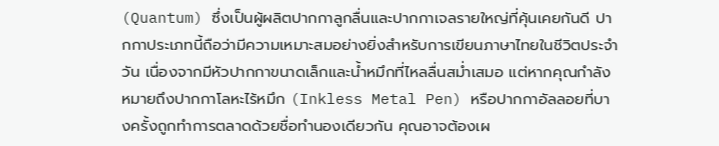(Quantum) ซึ่งเป็นผู้ผลิตปากกาลูกลื่นและปากกาเจลรายใหญ่ที่คุ้นเคยกันดี ปากกาประเภทนี้ถือว่ามีความเหมาะสมอย่างยิ่งสำหรับการเขียนภาษาไทยในชีวิตประจำวัน เนื่องจากมีหัวปากกาขนาดเล็กและน้ำหมึกที่ไหลลื่นสม่ำเสมอ แต่หากคุณกำลังหมายถึงปากกาโลหะไร้หมึก (Inkless Metal Pen) หรือปากกาอัลลอยที่บางครั้งถูกทำการตลาดด้วยชื่อทำนองเดียวกัน คุณอาจต้องเผ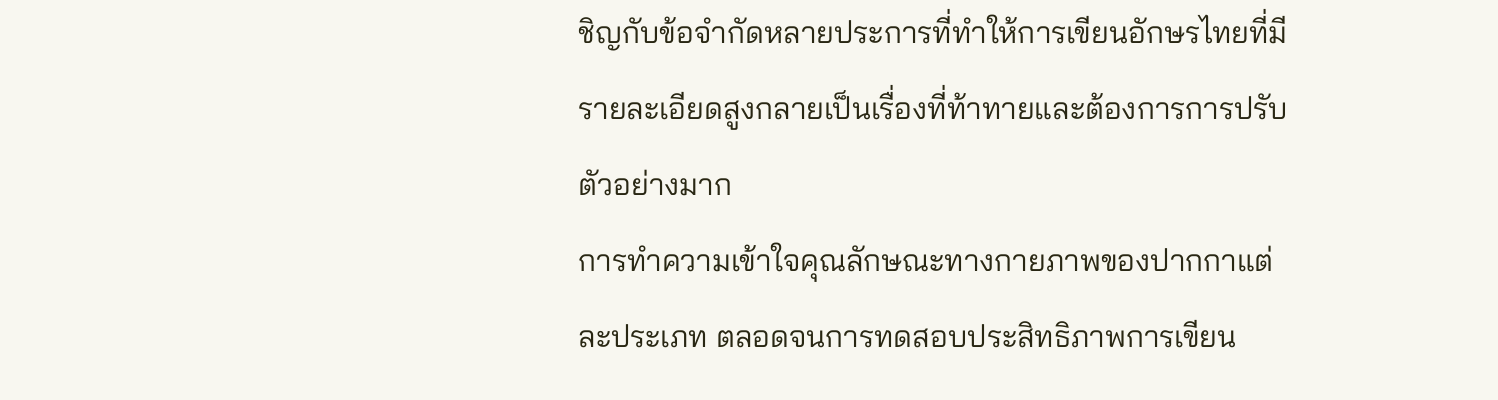ชิญกับข้อจำกัดหลายประการที่ทำให้การเขียนอักษรไทยที่มีรายละเอียดสูงกลายเป็นเรื่องที่ท้าทายและต้องการการปรับตัวอย่างมาก
การทำความเข้าใจคุณลักษณะทางกายภาพของปากกาแต่ละประเภท ตลอดจนการทดสอบประสิทธิภาพการเขียน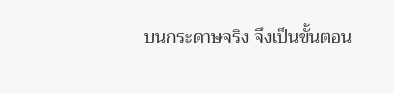บนกระดาษจริง จึงเป็นขั้นตอน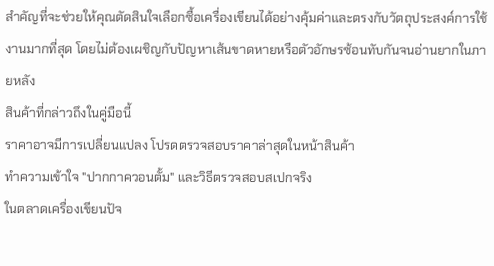สำคัญที่จะช่วยให้คุณตัดสินใจเลือกซื้อเครื่องเขียนได้อย่างคุ้มค่าและตรงกับวัตถุประสงค์การใช้งานมากที่สุด โดยไม่ต้องเผชิญกับปัญหาเส้นขาดหายหรือตัวอักษรซ้อนทับกันจนอ่านยากในภายหลัง
สินค้าที่กล่าวถึงในคู่มือนี้
ราคาอาจมีการเปลี่ยนแปลง โปรดตรวจสอบราคาล่าสุดในหน้าสินค้า
ทำความเข้าใจ "ปากกาควอนตั้ม" และวิธีตรวจสอบสเปกจริง
ในตลาดเครื่องเขียนปัจ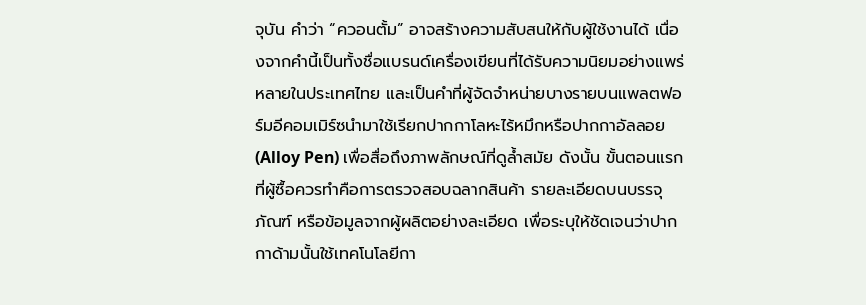จุบัน คำว่า “ควอนตั้ม” อาจสร้างความสับสนให้กับผู้ใช้งานได้ เนื่องจากคำนี้เป็นทั้งชื่อแบรนด์เครื่องเขียนที่ได้รับความนิยมอย่างแพร่หลายในประเทศไทย และเป็นคำที่ผู้จัดจำหน่ายบางรายบนแพลตฟอร์มอีคอมเมิร์ซนำมาใช้เรียกปากกาโลหะไร้หมึกหรือปากกาอัลลอย (Alloy Pen) เพื่อสื่อถึงภาพลักษณ์ที่ดูล้ำสมัย ดังนั้น ขั้นตอนแรกที่ผู้ซื้อควรทำคือการตรวจสอบฉลากสินค้า รายละเอียดบนบรรจุภัณฑ์ หรือข้อมูลจากผู้ผลิตอย่างละเอียด เพื่อระบุให้ชัดเจนว่าปากกาด้ามนั้นใช้เทคโนโลยีกา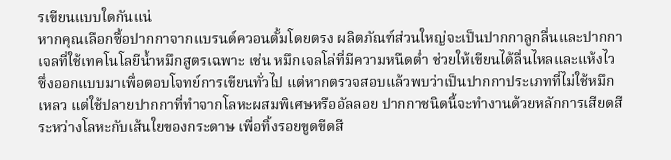รเขียนแบบใดกันแน่
หากคุณเลือกซื้อปากกาจากแบรนด์ควอนตั้มโดยตรง ผลิตภัณฑ์ส่วนใหญ่จะเป็นปากกาลูกลื่นและปากกาเจลที่ใช้เทคโนโลยีน้ำหมึกสูตรเฉพาะ เช่น หมึกเจลโล่ที่มีความหนืดต่ำ ช่วยให้เขียนได้ลื่นไหลและแห้งไว ซึ่งออกแบบมาเพื่อตอบโจทย์การเขียนทั่วไป แต่หากตรวจสอบแล้วพบว่าเป็นปากกาประเภทที่ไม่ใช้หมึกเหลว แต่ใช้ปลายปากกาที่ทำจากโลหะผสมพิเศษหรืออัลลอย ปากกาชนิดนี้จะทำงานด้วยหลักการเสียดสีระหว่างโลหะกับเส้นใยของกระดาษ เพื่อทิ้งรอยขูดขีดสี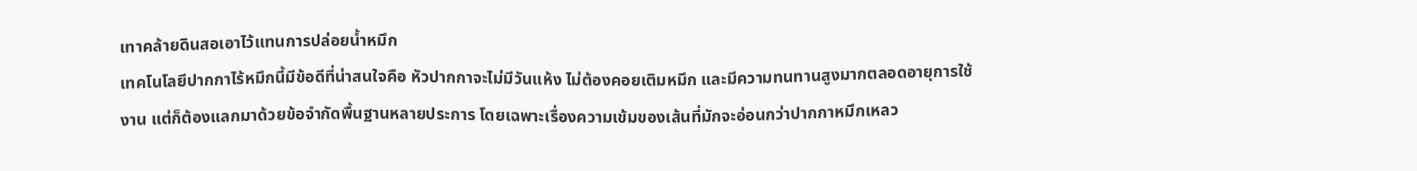เทาคล้ายดินสอเอาไว้แทนการปล่อยน้ำหมึก
เทคโนโลยีปากกาไร้หมึกนี้มีข้อดีที่น่าสนใจคือ หัวปากกาจะไม่มีวันแห้ง ไม่ต้องคอยเติมหมึก และมีความทนทานสูงมากตลอดอายุการใช้งาน แต่ก็ต้องแลกมาด้วยข้อจำกัดพื้นฐานหลายประการ โดยเฉพาะเรื่องความเข้มของเส้นที่มักจะอ่อนกว่าปากกาหมึกเหลว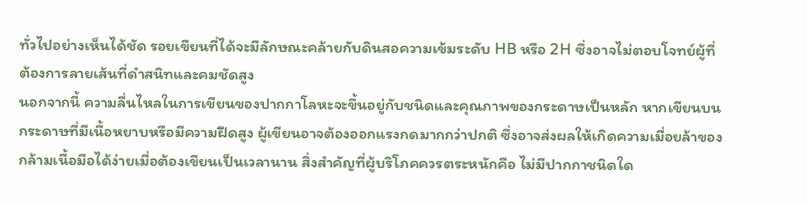ทั่วไปอย่างเห็นได้ชัด รอยเขียนที่ได้จะมีลักษณะคล้ายกับดินสอความเข้มระดับ HB หรือ 2H ซึ่งอาจไม่ตอบโจทย์ผู้ที่ต้องการลายเส้นที่ดำสนิทและคมชัดสูง
นอกจากนี้ ความลื่นไหลในการเขียนของปากกาโลหะจะขึ้นอยู่กับชนิดและคุณภาพของกระดาษเป็นหลัก หากเขียนบนกระดาษที่มีเนื้อหยาบหรือมีความฝืดสูง ผู้เขียนอาจต้องออกแรงกดมากกว่าปกติ ซึ่งอาจส่งผลให้เกิดความเมื่อยล้าของกล้ามเนื้อมือได้ง่ายเมื่อต้องเขียนเป็นเวลานาน สิ่งสำคัญที่ผู้บริโภคควรตระหนักคือ ไม่มีปากกาชนิดใด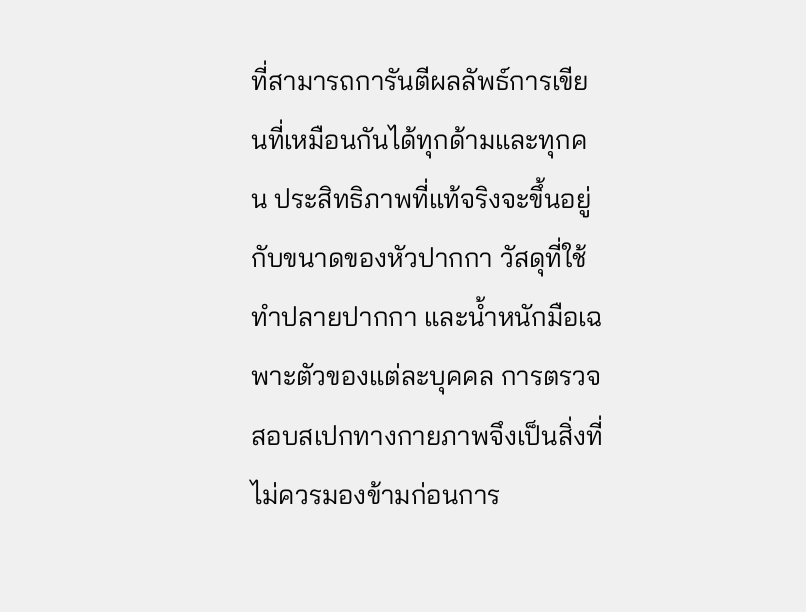ที่สามารถการันตีผลลัพธ์การเขียนที่เหมือนกันได้ทุกด้ามและทุกคน ประสิทธิภาพที่แท้จริงจะขึ้นอยู่กับขนาดของหัวปากกา วัสดุที่ใช้ทำปลายปากกา และน้ำหนักมือเฉพาะตัวของแต่ละบุคคล การตรวจสอบสเปกทางกายภาพจึงเป็นสิ่งที่ไม่ควรมองข้ามก่อนการ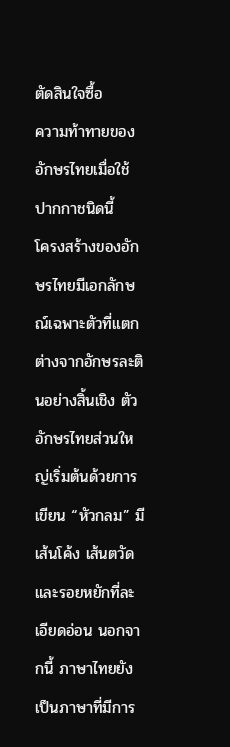ตัดสินใจซื้อ
ความท้าทายของอักษรไทยเมื่อใช้ปากกาชนิดนี้
โครงสร้างของอักษรไทยมีเอกลักษณ์เฉพาะตัวที่แตกต่างจากอักษรละตินอย่างสิ้นเชิง ตัวอักษรไทยส่วนใหญ่เริ่มต้นด้วยการเขียน “หัวกลม” มีเส้นโค้ง เส้นตวัด และรอยหยักที่ละเอียดอ่อน นอกจากนี้ ภาษาไทยยังเป็นภาษาที่มีการ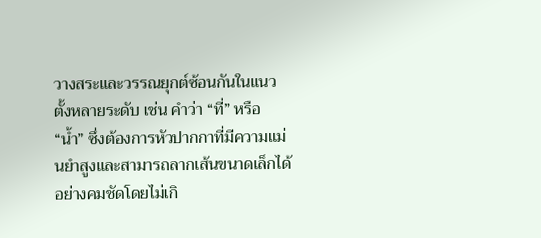วางสระและวรรณยุกต์ซ้อนกันในแนวตั้งหลายระดับ เช่น คำว่า “ที่” หรือ “น้ำ” ซึ่งต้องการหัวปากกาที่มีความแม่นยำสูงและสามารถลากเส้นขนาดเล็กได้อย่างคมชัดโดยไม่เกิ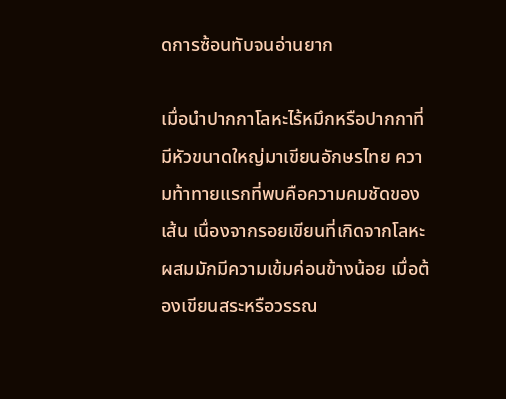ดการซ้อนทับจนอ่านยาก

เมื่อนำปากกาโลหะไร้หมึกหรือปากกาที่มีหัวขนาดใหญ่มาเขียนอักษรไทย ความท้าทายแรกที่พบคือความคมชัดของเส้น เนื่องจากรอยเขียนที่เกิดจากโลหะผสมมักมีความเข้มค่อนข้างน้อย เมื่อต้องเขียนสระหรือวรรณ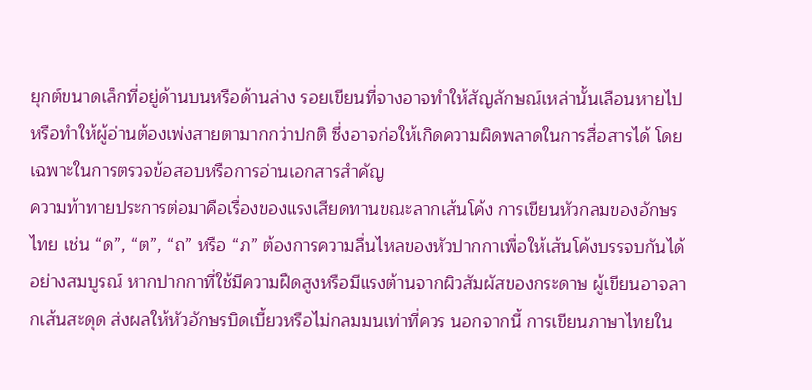ยุกต์ขนาดเล็กที่อยู่ด้านบนหรือด้านล่าง รอยเขียนที่จางอาจทำให้สัญลักษณ์เหล่านั้นเลือนหายไป หรือทำให้ผู้อ่านต้องเพ่งสายตามากกว่าปกติ ซึ่งอาจก่อให้เกิดความผิดพลาดในการสื่อสารได้ โดยเฉพาะในการตรวจข้อสอบหรือการอ่านเอกสารสำคัญ
ความท้าทายประการต่อมาคือเรื่องของแรงเสียดทานขณะลากเส้นโค้ง การเขียนหัวกลมของอักษรไทย เช่น “ด”, “ต”, “ถ” หรือ “ภ” ต้องการความลื่นไหลของหัวปากกาเพื่อให้เส้นโค้งบรรจบกันได้อย่างสมบูรณ์ หากปากกาที่ใช้มีความฝืดสูงหรือมีแรงต้านจากผิวสัมผัสของกระดาษ ผู้เขียนอาจลากเส้นสะดุด ส่งผลให้หัวอักษรบิดเบี้ยวหรือไม่กลมมนเท่าที่ควร นอกจากนี้ การเขียนภาษาไทยใน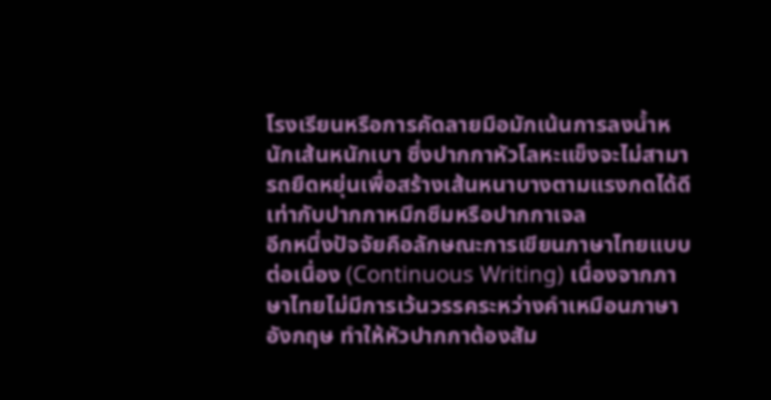โรงเรียนหรือการคัดลายมือมักเน้นการลงน้ำหนักเส้นหนักเบา ซึ่งปากกาหัวโลหะแข็งจะไม่สามารถยืดหยุ่นเพื่อสร้างเส้นหนาบางตามแรงกดได้ดีเท่ากับปากกาหมึกซึมหรือปากกาเจล
อีกหนึ่งปัจจัยคือลักษณะการเขียนภาษาไทยแบบต่อเนื่อง (Continuous Writing) เนื่องจากภาษาไทยไม่มีการเว้นวรรคระหว่างคำเหมือนภาษาอังกฤษ ทำให้หัวปากกาต้องสัม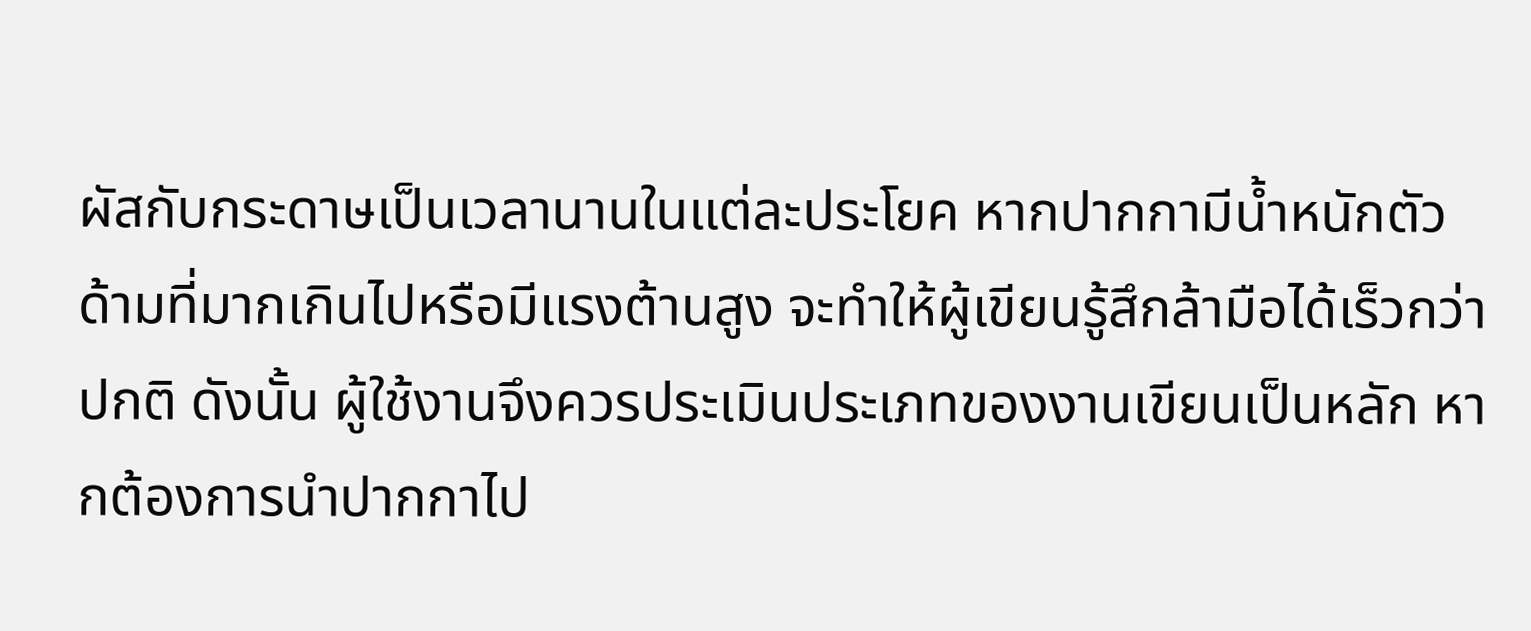ผัสกับกระดาษเป็นเวลานานในแต่ละประโยค หากปากกามีน้ำหนักตัวด้ามที่มากเกินไปหรือมีแรงต้านสูง จะทำให้ผู้เขียนรู้สึกล้ามือได้เร็วกว่าปกติ ดังนั้น ผู้ใช้งานจึงควรประเมินประเภทของงานเขียนเป็นหลัก หากต้องการนำปากกาไป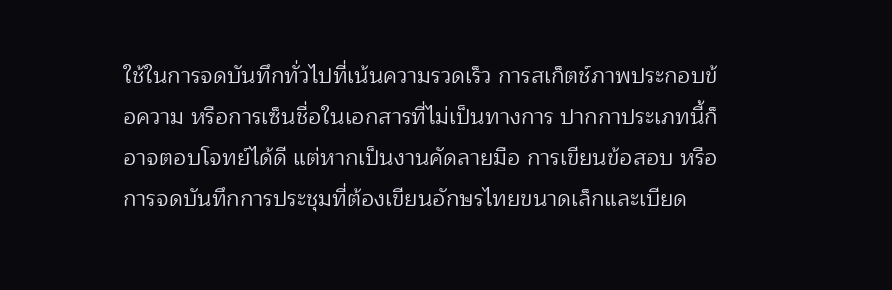ใช้ในการจดบันทึกทั่วไปที่เน้นความรวดเร็ว การสเก็ตช์ภาพประกอบข้อความ หรือการเซ็นชื่อในเอกสารที่ไม่เป็นทางการ ปากกาประเภทนี้ก็อาจตอบโจทย์ได้ดี แต่หากเป็นงานคัดลายมือ การเขียนข้อสอบ หรือการจดบันทึกการประชุมที่ต้องเขียนอักษรไทยขนาดเล็กและเบียด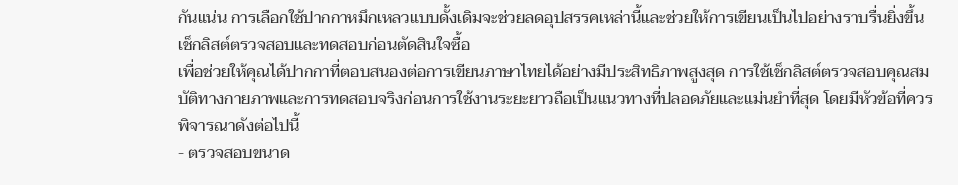กันแน่น การเลือกใช้ปากกาหมึกเหลวแบบดั้งเดิมจะช่วยลดอุปสรรคเหล่านี้และช่วยให้การเขียนเป็นไปอย่างราบรื่นยิ่งขึ้น
เช็กลิสต์ตรวจสอบและทดสอบก่อนตัดสินใจซื้อ
เพื่อช่วยให้คุณได้ปากกาที่ตอบสนองต่อการเขียนภาษาไทยได้อย่างมีประสิทธิภาพสูงสุด การใช้เช็กลิสต์ตรวจสอบคุณสมบัติทางกายภาพและการทดสอบจริงก่อนการใช้งานระยะยาวถือเป็นแนวทางที่ปลอดภัยและแม่นยำที่สุด โดยมีหัวข้อที่ควรพิจารณาดังต่อไปนี้
- ตรวจสอบขนาด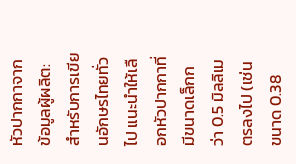หัวปากกาจากข้อมูลผู้ผลิต: สำหรับการเขียนอักษรไทยทั่วไป แนะนำให้เลือกหัวปากกาที่มีขนาดเล็กกว่า 0.5 มิลลิเมตรลงไป (เช่น ขนาด 0.38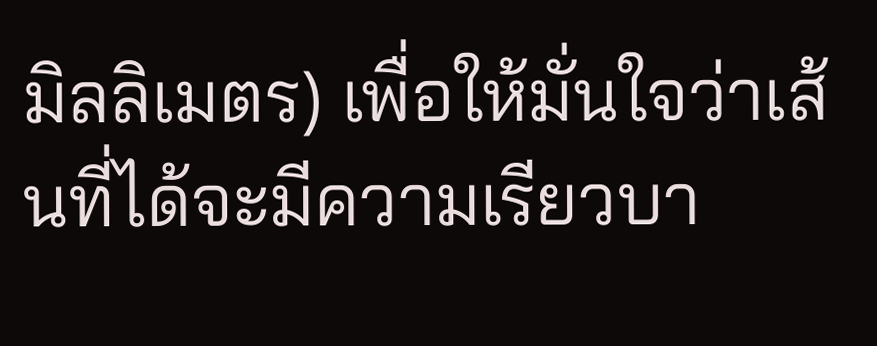มิลลิเมตร) เพื่อให้มั่นใจว่าเส้นที่ได้จะมีความเรียวบา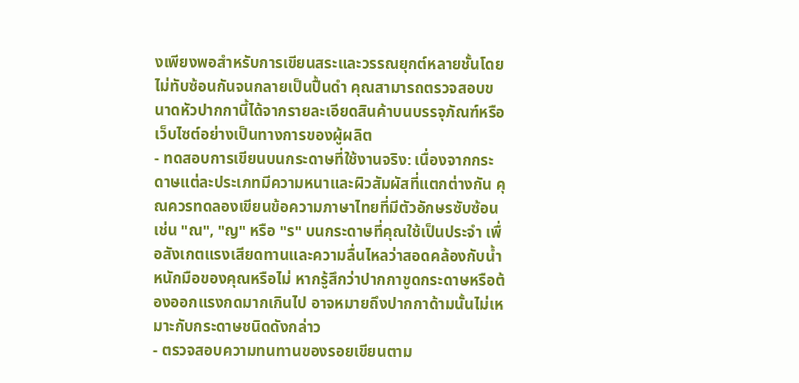งเพียงพอสำหรับการเขียนสระและวรรณยุกต์หลายชั้นโดยไม่ทับซ้อนกันจนกลายเป็นปื้นดำ คุณสามารถตรวจสอบขนาดหัวปากกานี้ได้จากรายละเอียดสินค้าบนบรรจุภัณฑ์หรือเว็บไซต์อย่างเป็นทางการของผู้ผลิต
- ทดสอบการเขียนบนกระดาษที่ใช้งานจริง: เนื่องจากกระดาษแต่ละประเภทมีความหนาและผิวสัมผัสที่แตกต่างกัน คุณควรทดลองเขียนข้อความภาษาไทยที่มีตัวอักษรซับซ้อน เช่น "ณ", "ญ" หรือ "ร" บนกระดาษที่คุณใช้เป็นประจำ เพื่อสังเกตแรงเสียดทานและความลื่นไหลว่าสอดคล้องกับน้ำหนักมือของคุณหรือไม่ หากรู้สึกว่าปากกาขูดกระดาษหรือต้องออกแรงกดมากเกินไป อาจหมายถึงปากกาด้ามนั้นไม่เหมาะกับกระดาษชนิดดังกล่าว
- ตรวจสอบความทนทานของรอยเขียนตาม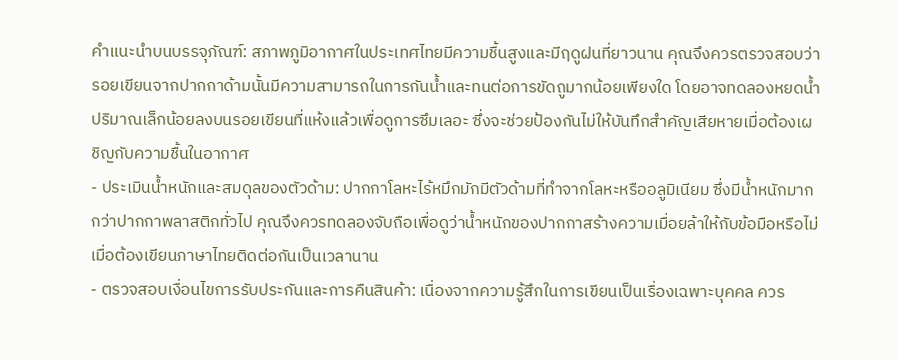คำแนะนำบนบรรจุภัณฑ์: สภาพภูมิอากาศในประเทศไทยมีความชื้นสูงและมีฤดูฝนที่ยาวนาน คุณจึงควรตรวจสอบว่ารอยเขียนจากปากกาด้ามนั้นมีความสามารถในการกันน้ำและทนต่อการขัดถูมากน้อยเพียงใด โดยอาจทดลองหยดน้ำปริมาณเล็กน้อยลงบนรอยเขียนที่แห้งแล้วเพื่อดูการซึมเลอะ ซึ่งจะช่วยป้องกันไม่ให้บันทึกสำคัญเสียหายเมื่อต้องเผชิญกับความชื้นในอากาศ
- ประเมินน้ำหนักและสมดุลของตัวด้าม: ปากกาโลหะไร้หมึกมักมีตัวด้ามที่ทำจากโลหะหรืออลูมิเนียม ซึ่งมีน้ำหนักมากกว่าปากกาพลาสติกทั่วไป คุณจึงควรทดลองจับถือเพื่อดูว่าน้ำหนักของปากกาสร้างความเมื่อยล้าให้กับข้อมือหรือไม่เมื่อต้องเขียนภาษาไทยติดต่อกันเป็นเวลานาน
- ตรวจสอบเงื่อนไขการรับประกันและการคืนสินค้า: เนื่องจากความรู้สึกในการเขียนเป็นเรื่องเฉพาะบุคคล ควร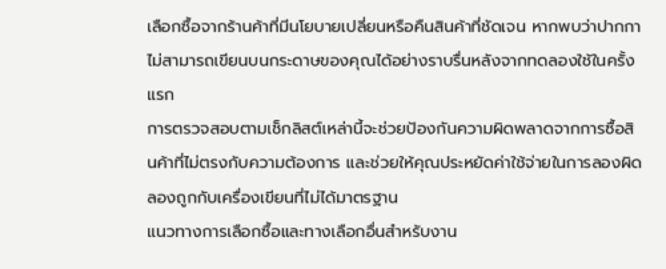เลือกซื้อจากร้านค้าที่มีนโยบายเปลี่ยนหรือคืนสินค้าที่ชัดเจน หากพบว่าปากกาไม่สามารถเขียนบนกระดาษของคุณได้อย่างราบรื่นหลังจากทดลองใช้ในครั้งแรก
การตรวจสอบตามเช็กลิสต์เหล่านี้จะช่วยป้องกันความผิดพลาดจากการซื้อสินค้าที่ไม่ตรงกับความต้องการ และช่วยให้คุณประหยัดค่าใช้จ่ายในการลองผิดลองถูกกับเครื่องเขียนที่ไม่ได้มาตรฐาน
แนวทางการเลือกซื้อและทางเลือกอื่นสำหรับงาน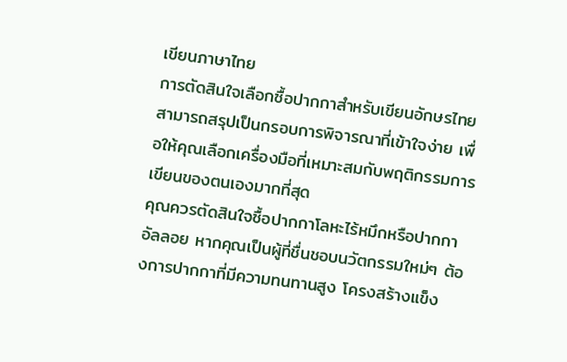เขียนภาษาไทย
การตัดสินใจเลือกซื้อปากกาสำหรับเขียนอักษรไทยสามารถสรุปเป็นกรอบการพิจารณาที่เข้าใจง่าย เพื่อให้คุณเลือกเครื่องมือที่เหมาะสมกับพฤติกรรมการเขียนของตนเองมากที่สุด
คุณควรตัดสินใจซื้อปากกาโลหะไร้หมึกหรือปากกาอัลลอย หากคุณเป็นผู้ที่ชื่นชอบนวัตกรรมใหม่ๆ ต้องการปากกาที่มีความทนทานสูง โครงสร้างแข็ง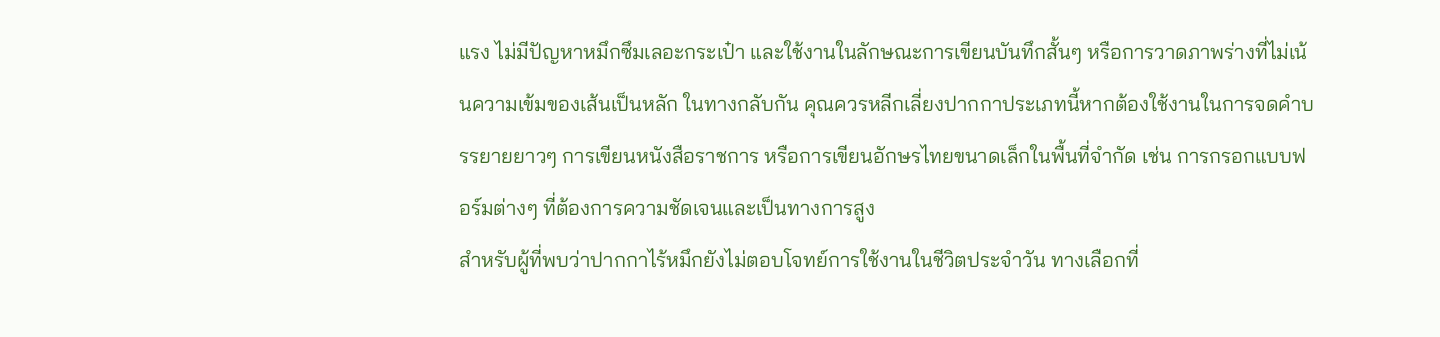แรง ไม่มีปัญหาหมึกซึมเลอะกระเป๋า และใช้งานในลักษณะการเขียนบันทึกสั้นๆ หรือการวาดภาพร่างที่ไม่เน้นความเข้มของเส้นเป็นหลัก ในทางกลับกัน คุณควรหลีกเลี่ยงปากกาประเภทนี้หากต้องใช้งานในการจดคำบรรยายยาวๆ การเขียนหนังสือราชการ หรือการเขียนอักษรไทยขนาดเล็กในพื้นที่จำกัด เช่น การกรอกแบบฟอร์มต่างๆ ที่ต้องการความชัดเจนและเป็นทางการสูง
สำหรับผู้ที่พบว่าปากกาไร้หมึกยังไม่ตอบโจทย์การใช้งานในชีวิตประจำวัน ทางเลือกที่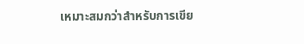เหมาะสมกว่าสำหรับการเขีย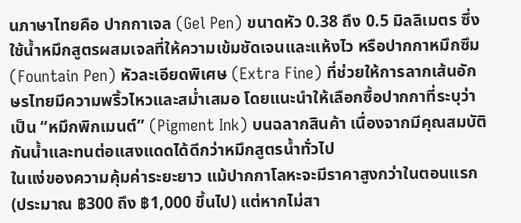นภาษาไทยคือ ปากกาเจล (Gel Pen) ขนาดหัว 0.38 ถึง 0.5 มิลลิเมตร ซึ่งใช้น้ำหมึกสูตรผสมเจลที่ให้ความเข้มชัดเจนและแห้งไว หรือปากกาหมึกซึม (Fountain Pen) หัวละเอียดพิเศษ (Extra Fine) ที่ช่วยให้การลากเส้นอักษรไทยมีความพริ้วไหวและสม่ำเสมอ โดยแนะนำให้เลือกซื้อปากกาที่ระบุว่าเป็น “หมึกพิกเมนต์” (Pigment Ink) บนฉลากสินค้า เนื่องจากมีคุณสมบัติกันน้ำและทนต่อแสงแดดได้ดีกว่าหมึกสูตรน้ำทั่วไป
ในแง่ของความคุ้มค่าระยะยาว แม้ปากกาโลหะจะมีราคาสูงกว่าในตอนแรก (ประมาณ ฿300 ถึง ฿1,000 ขึ้นไป) แต่หากไม่สา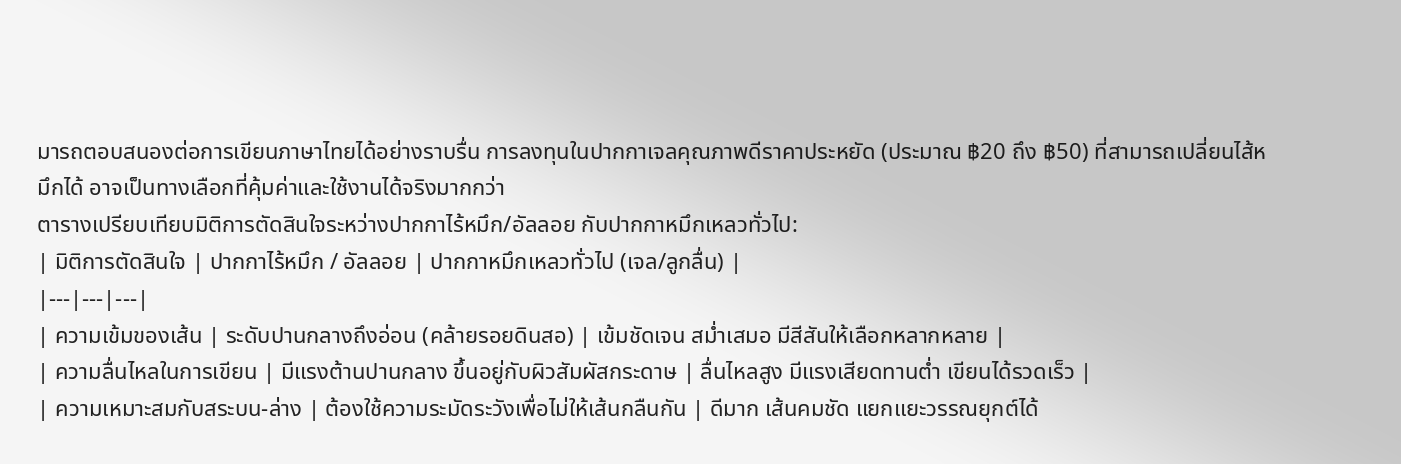มารถตอบสนองต่อการเขียนภาษาไทยได้อย่างราบรื่น การลงทุนในปากกาเจลคุณภาพดีราคาประหยัด (ประมาณ ฿20 ถึง ฿50) ที่สามารถเปลี่ยนไส้หมึกได้ อาจเป็นทางเลือกที่คุ้มค่าและใช้งานได้จริงมากกว่า
ตารางเปรียบเทียบมิติการตัดสินใจระหว่างปากกาไร้หมึก/อัลลอย กับปากกาหมึกเหลวทั่วไป:
| มิติการตัดสินใจ | ปากกาไร้หมึก / อัลลอย | ปากกาหมึกเหลวทั่วไป (เจล/ลูกลื่น) |
|---|---|---|
| ความเข้มของเส้น | ระดับปานกลางถึงอ่อน (คล้ายรอยดินสอ) | เข้มชัดเจน สม่ำเสมอ มีสีสันให้เลือกหลากหลาย |
| ความลื่นไหลในการเขียน | มีแรงต้านปานกลาง ขึ้นอยู่กับผิวสัมผัสกระดาษ | ลื่นไหลสูง มีแรงเสียดทานต่ำ เขียนได้รวดเร็ว |
| ความเหมาะสมกับสระบน-ล่าง | ต้องใช้ความระมัดระวังเพื่อไม่ให้เส้นกลืนกัน | ดีมาก เส้นคมชัด แยกแยะวรรณยุกต์ได้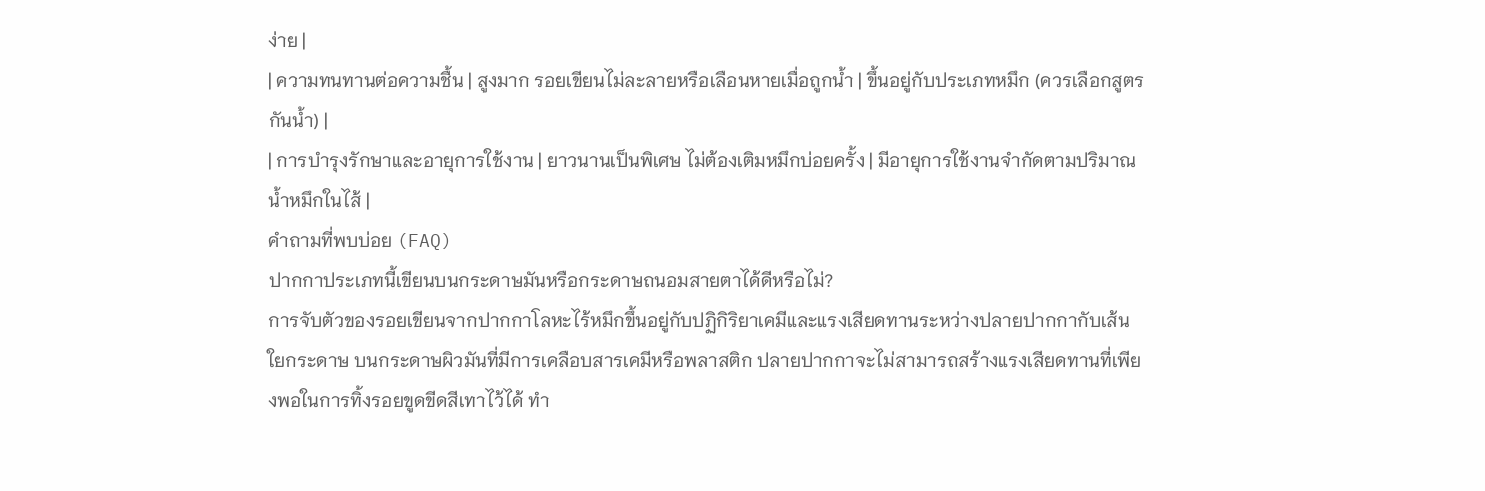ง่าย |
| ความทนทานต่อความชื้น | สูงมาก รอยเขียนไม่ละลายหรือเลือนหายเมื่อถูกน้ำ | ขึ้นอยู่กับประเภทหมึก (ควรเลือกสูตรกันน้ำ) |
| การบำรุงรักษาและอายุการใช้งาน | ยาวนานเป็นพิเศษ ไม่ต้องเติมหมึกบ่อยครั้ง | มีอายุการใช้งานจำกัดตามปริมาณน้ำหมึกในไส้ |
คำถามที่พบบ่อย (FAQ)
ปากกาประเภทนี้เขียนบนกระดาษมันหรือกระดาษถนอมสายตาได้ดีหรือไม่?
การจับตัวของรอยเขียนจากปากกาโลหะไร้หมึกขึ้นอยู่กับปฏิกิริยาเคมีและแรงเสียดทานระหว่างปลายปากกากับเส้นใยกระดาษ บนกระดาษผิวมันที่มีการเคลือบสารเคมีหรือพลาสติก ปลายปากกาจะไม่สามารถสร้างแรงเสียดทานที่เพียงพอในการทิ้งรอยขูดขีดสีเทาไว้ได้ ทำ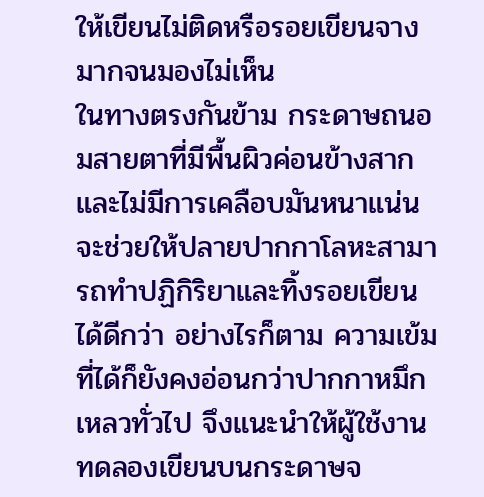ให้เขียนไม่ติดหรือรอยเขียนจางมากจนมองไม่เห็น
ในทางตรงกันข้าม กระดาษถนอมสายตาที่มีพื้นผิวค่อนข้างสากและไม่มีการเคลือบมันหนาแน่น จะช่วยให้ปลายปากกาโลหะสามารถทำปฏิกิริยาและทิ้งรอยเขียนได้ดีกว่า อย่างไรก็ตาม ความเข้มที่ได้ก็ยังคงอ่อนกว่าปากกาหมึกเหลวทั่วไป จึงแนะนำให้ผู้ใช้งานทดลองเขียนบนกระดาษจ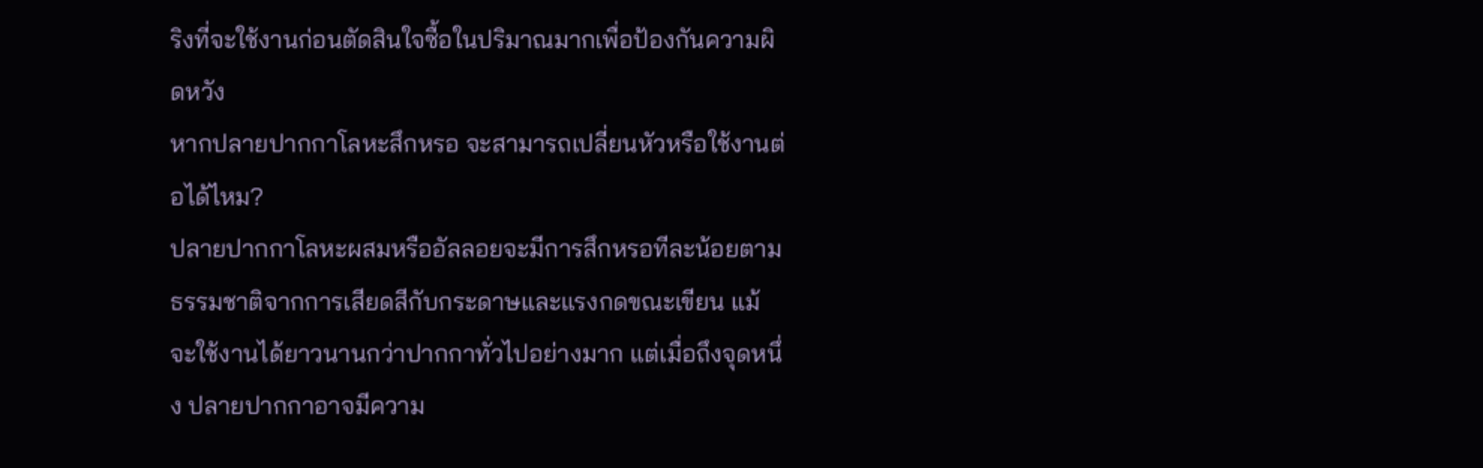ริงที่จะใช้งานก่อนตัดสินใจซื้อในปริมาณมากเพื่อป้องกันความผิดหวัง
หากปลายปากกาโลหะสึกหรอ จะสามารถเปลี่ยนหัวหรือใช้งานต่อได้ไหม?
ปลายปากกาโลหะผสมหรืออัลลอยจะมีการสึกหรอทีละน้อยตามธรรมชาติจากการเสียดสีกับกระดาษและแรงกดขณะเขียน แม้จะใช้งานได้ยาวนานกว่าปากกาทั่วไปอย่างมาก แต่เมื่อถึงจุดหนึ่ง ปลายปากกาอาจมีความ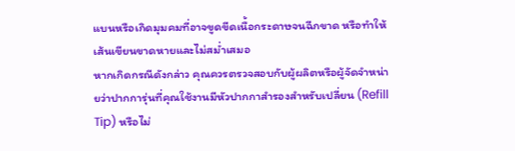แบนหรือเกิดมุมคมที่อาจขูดขีดเนื้อกระดาษจนฉีกขาด หรือทำให้เส้นเขียนขาดหายและไม่สม่ำเสมอ
หากเกิดกรณีดังกล่าว คุณควรตรวจสอบกับผู้ผลิตหรือผู้จัดจำหน่ายว่าปากการุ่นที่คุณใช้งานมีหัวปากกาสำรองสำหรับเปลี่ยน (Refill Tip) หรือไม่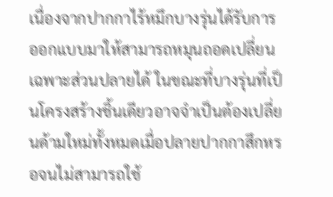เนื่องจากปากกาไร้หมึกบางรุ่นได้รับการออกแบบมาให้สามารถหมุนถอดเปลี่ยนเฉพาะส่วนปลายได้ ในขณะที่บางรุ่นที่เป็นโครงสร้างชิ้นเดียวอาจจำเป็นต้องเปลี่ยนด้ามใหม่ทั้งหมดเมื่อปลายปากกาสึกหรอจนไม่สามารถใช้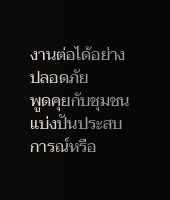งานต่อได้อย่างปลอดภัย
พูดคุยกับชุมชน
แบ่งปันประสบการณ์หรือ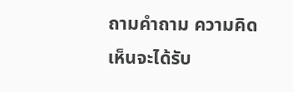ถามคำถาม ความคิดเห็นจะได้รับ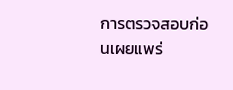การตรวจสอบก่อนเผยแพร่